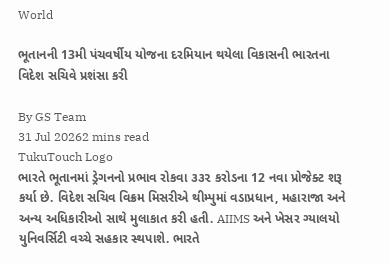World

ભૂતાનની 13મી પંચવર્ષીય યોજના દરમિયાન થયેલા વિકાસની ભારતના વિદેશ સચિવે પ્રશંસા કરી

By GS Team
31 Jul 20262 mins read
TukuTouch Logo
ભારતે ભૂતાનમાં ડ્રેગનનો પ્રભાવ રોકવા ૩૩૨ કરોડના 12 નવા પ્રોજેક્ટ શરૂ કર્યા છે. વિદેશ સચિવ વિક્રમ મિસરીએ થીમ્પુમાં વડાપ્રધાન, મહારાજા અને અન્ય અધિકારીઓ સાથે મુલાકાત કરી હતી. AIIMS અને ખેસર ગ્યાલયો યુનિવર્સિટી વચ્ચે સહકાર સ્થપાશે. ભારતે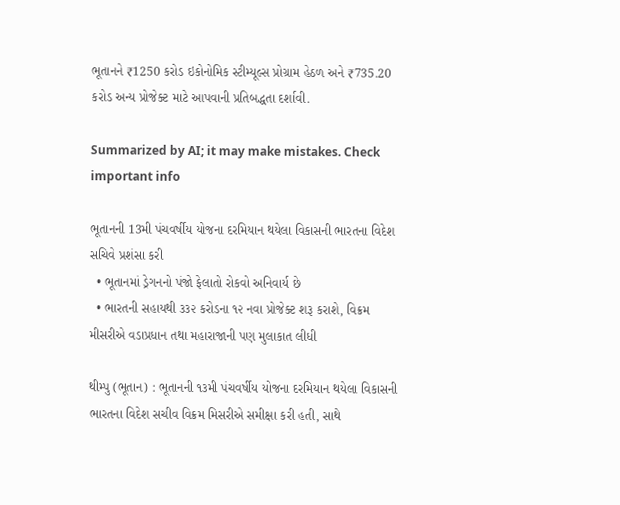ભૂતાનને ₹1250 કરોડ ઇકોનોમિક સ્ટીમ્યૂલ્સ પ્રોગ્રામ હેઠળ અને ₹735.20 કરોડ અન્ય પ્રોજેક્ટ માટે આપવાની પ્રતિબદ્ધતા દર્શાવી.

Summarized by AI; it may make mistakes. Check important info

ભૂતાનની 13મી પંચવર્ષીય યોજના દરમિયાન થયેલા વિકાસની ભારતના વિદેશ સચિવે પ્રશંસા કરી
  • ભૂતાનમાં ડ્રેગનનો પંજો ફેલાતો રોકવો અનિવાર્ય છે
  • ભારતની સહાયથી ૩૩૨ કરોડના ૧૨ નવા પ્રોજેક્ટ શરૂ કરાશે, વિક્રમ મીસરીએ વડાપ્રધાન તથા મહારાજાની પણ મુલાકાત લીધી

થીમ્પુ (ભૂતાન) : ભૂતાનની ૧૩મી પંચવર્ષીય યોજના દરમિયાન થયેલા વિકાસની ભારતના વિદેશ સચીવ વિક્રમ મિસરીએ સમીક્ષા કરી હતી, સાથે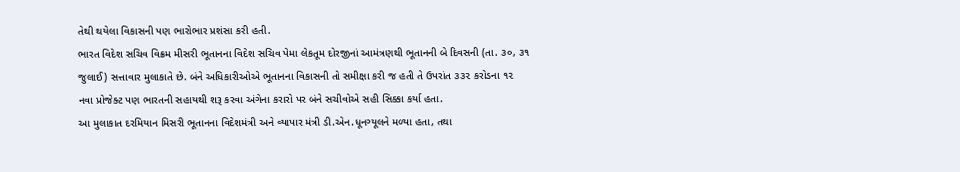તેથી થયેલા વિકાસની પણ ભારોભાર પ્રશંસા કરી હતી.
ભારત વિદેશ સચિવ વિક્રમ મીસરી ભૂતાનના વિદેશ સચિવ પેમા લેકતૂમ દોરજીનાં આમંત્રણથી ભૂતાનની બે દિવસની (તા. ૩૦, ૩૧ જુલાઈ) સત્તાવાર મુલાકાતે છે. બંને અધિકારીઓએ ભૂતાનના વિકાસની તો સમીક્ષા કરી જ હતી તે ઉપરાંત ૩૩૨ કરોડના ૧૨ નવા પ્રોજેક્ટ પણ ભારતની સહાયથી શરૂ કરવા અંગેના કરારો પર બંને સચીવોએ સહી સિક્કા કર્યા હતા.
આ મુલાકાત દરમિયાન મિસરી ભૂતાનના વિદેશમંત્રી અને વ્યાપાર મંત્રી ડી.એન.ધૂનગ્યૂલને મળ્યા હતા, તથા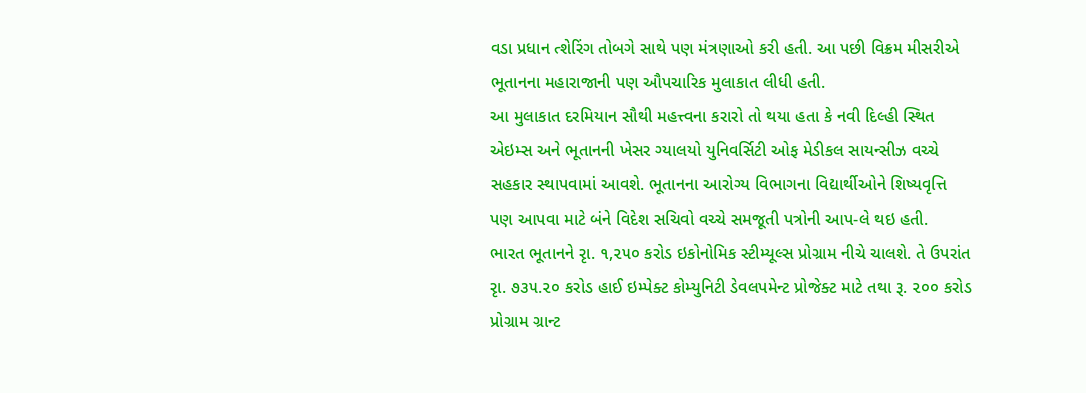વડા પ્રધાન ત્શેરિંગ તોબગે સાથે પણ મંત્રણાઓ કરી હતી. આ પછી વિક્રમ મીસરીએ ભૂતાનના મહારાજાની પણ ઔપચારિક મુલાકાત લીધી હતી.
આ મુલાકાત દરમિયાન સૌથી મહત્ત્વના કરારો તો થયા હતા કે નવી દિલ્હી સ્થિત એઇમ્સ અને ભૂતાનની ખેસર ગ્યાલયો યુનિવર્સિટી ઓફ મેડીકલ સાયન્સીઝ વચ્ચે સહકાર સ્થાપવામાં આવશે. ભૂતાનના આરોગ્ય વિભાગના વિદ્યાર્થીઓને શિષ્યવૃત્તિ પણ આપવા માટે બંને વિદેશ સચિવો વચ્ચે સમજૂતી પત્રોની આપ-લે થઇ હતી.
ભારત ભૂતાનને રૃા. ૧,૨૫૦ કરોડ ઇકોનોમિક સ્ટીમ્યૂલ્સ પ્રોગ્રામ નીચે ચાલશે. તે ઉપરાંત રૃા. ૭૩૫.૨૦ કરોડ હાઈ ઇમ્પેક્ટ કોમ્યુનિટી ડેવલપમેન્ટ પ્રોજેક્ટ માટે તથા રૂ. ૨૦૦ કરોડ પ્રોગ્રામ ગ્રાન્ટ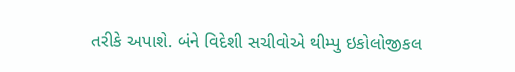તરીકે અપાશે. બંને વિદેશી સચીવોએ થીમ્પુ ઇકોલોજીકલ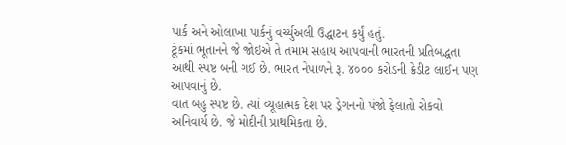પાર્ક અને ઓલાખા પાર્કનું વર્ચ્યુઅલી ઉદ્ધાટન કર્યું હતું.
ટૂંકમાં ભૂતાનને જે જોઇએ તે તમામ સહાય આપવાની ભારતની પ્રતિબદ્ધતા આથી સ્પષ્ટ બની ગઈ છે. ભારત નેપાળને રૂ. ૪૦૦૦ કરોડની ક્રેડીટ લાઈન પણ આપવાનું છે.
વાત બહુ સ્પષ્ટ છે. ત્યાં વ્યૂહાત્મક દેશ પર ડ્રેગનનો પંજો ફેલાતો રોકવો અનિવાર્ય છે. જે મોદીની પ્રાથમિકતા છે.